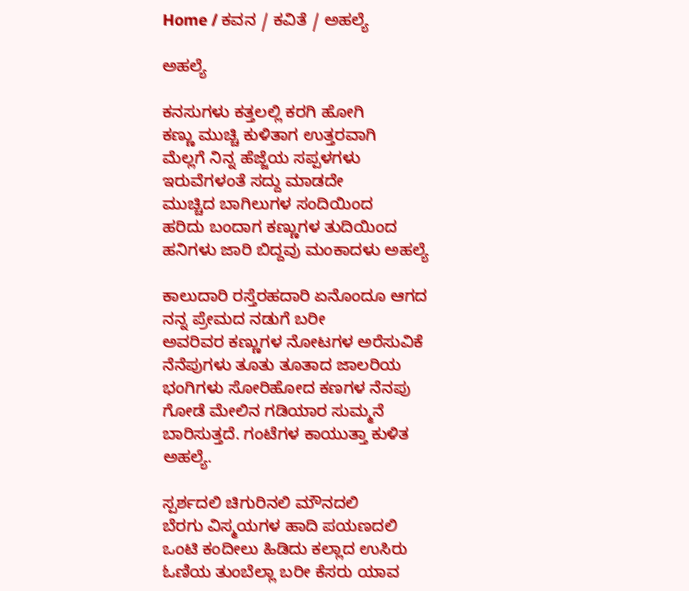Home / ಕವನ / ಕವಿತೆ / ಅಹಲ್ಯೆ

ಅಹಲ್ಯೆ

ಕನಸುಗಳು ಕತ್ತಲಲ್ಲಿ ಕರಗಿ ಹೋಗಿ
ಕಣ್ಣು ಮುಚ್ಚಿ ಕುಳಿತಾಗ ಉತ್ತರವಾಗಿ
ಮೆಲ್ಲಗೆ ನಿನ್ನ ಹೆಜ್ಜೆಯ ಸಪ್ಪಳಗಳು
ಇರುವೆಗಳಂತೆ ಸದ್ದು ಮಾಡದೇ
ಮುಚ್ಚಿದ ಬಾಗಿಲುಗಳ ಸಂದಿಯಿಂದ
ಹರಿದು ಬಂದಾಗ ಕಣ್ಣುಗಳ ತುದಿಯಿಂದ
ಹನಿಗಳು ಜಾರಿ ಬಿದ್ದವು ಮಂಕಾದಳು ಅಹಲ್ಯೆ

ಕಾಲುದಾರಿ ರಸ್ತೆರಹದಾರಿ ಏನೊಂದೂ ಆಗದ
ನನ್ನ ಪ್ರೇಮದ ನಡುಗೆ ಬರೀ
ಅವರಿವರ ಕಣ್ಣುಗಳ ನೋಟಗಳ ಅರೆಸುವಿಕೆ
ನೆನೆಪುಗಳು ತೂತು ತೂತಾದ ಜಾಲರಿಯ
ಭಂಗಿಗಳು ಸೋರಿಹೋದ ಕಣಗಳ ನೆನಪು
ಗೋಡೆ ಮೇಲಿನ ಗಡಿಯಾರ ಸುಮ್ಮನೆ
ಬಾರಿಸುತ್ತದೆ. ಗಂಟೆಗಳ ಕಾಯುತ್ತಾ ಕುಳಿತ ಅಹಲ್ಯೆ.

ಸ್ಪರ್ಶದಲಿ ಚಿಗುರಿನಲಿ ಮೌನದಲಿ
ಬೆರಗು ವಿಸ್ಮಯಗಳ ಹಾದಿ ಪಯಣದಲಿ
ಒಂಟಿ ಕಂದೀಲು ಹಿಡಿದು ಕಲ್ಲಾದ ಉಸಿರು
ಓಣಿಯ ತುಂಬೆಲ್ಲಾ ಬರೀ ಕೆಸರು ಯಾವ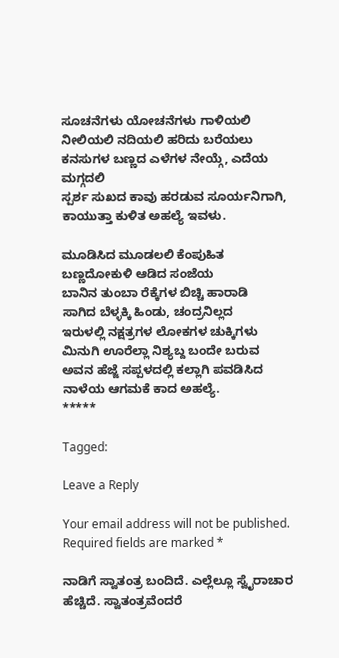ಸೂಚನೆಗಳು ಯೋಚನೆಗಳು ಗಾಳಿಯಲಿ
ನೀಲಿಯಲಿ ನದಿಯಲಿ ಹರಿದು ಬರೆಯಲು
ಕನಸುಗಳ ಬಣ್ಣದ ಎಳೆಗಳ ನೇಯ್ಗೆ, ಎದೆಯ ಮಗ್ಗದಲಿ
ಸ್ಪರ್ಶ ಸುಖದ ಕಾವು ಹರಡುವ ಸೂರ್ಯನಿಗಾಗಿ,
ಕಾಯುತ್ತಾ ಕುಳಿತ ಅಹಲ್ಯೆ ಇವಳು.

ಮೂಡಿಸಿದ ಮೂಡಲಲಿ ಕೆಂಪುಹಿತ
ಬಣ್ಣದೋಕುಳಿ ಆಡಿದ ಸಂಜೆಯ
ಬಾನಿನ ತುಂಬಾ ರೆಕ್ಕೆಗಳ ಬಿಚ್ಚಿ ಹಾರಾಡಿ
ಸಾಗಿದ ಬೆಳ್ಳಕ್ಕಿ ಹಿಂಡು, ಚಂದ್ರನಿಲ್ಲದ
ಇರುಳಲ್ಲಿ ನಕ್ಷತ್ರಗಳ ಲೋಕಗಳ ಚುಕ್ಕಿಗಳು
ಮಿನುಗಿ ಊರೆಲ್ಲಾ ನಿಶ್ಯಬ್ದ ಬಂದೇ ಬರುವ
ಅವನ ಹೆಜ್ಜೆ ಸಪ್ಪಳದಲ್ಲಿ ಕಲ್ಲಾಗಿ ಪವಡಿಸಿದ
ನಾಳೆಯ ಆಗಮಕೆ ಕಾದ ಅಹಲ್ಯೆ.
*****

Tagged:

Leave a Reply

Your email address will not be published. Required fields are marked *

ನಾಡಿಗೆ ಸ್ವಾತಂತ್ರ ಬಂದಿದೆ. ಎಲ್ಲೆಲ್ಲೂ ಸ್ವೈರಾಚಾರ ಹೆಚ್ಚಿದೆ. ಸ್ವಾತಂತ್ರವೆಂದರೆ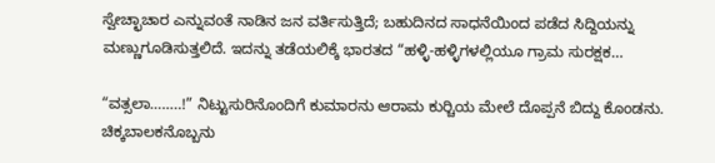ಸ್ವೇಚ್ಛಾಚಾರ ಎನ್ನುವಂತೆ ನಾಡಿನ ಜನ ವರ್ತಿಸುತ್ತಿದೆ; ಬಹುದಿನದ ಸಾಧನೆಯಿಂದ ಪಡೆದ ಸಿದ್ದಿಯನ್ನು ಮಣ್ಣುಗೂಡಿಸುತ್ತಲಿದೆ. ಇದನ್ನು ತಡೆಯಲಿಕ್ಕೆ ಭಾರತದ “ಹಳ್ಳಿ-ಹಳ್ಳಿಗಳಲ್ಲಿಯೂ ಗ್ರಾಮ ಸುರಕ್ಷಕ...

“ವತ್ಸಲಾ……..!” ನಿಟ್ಟುಸುರಿನೊಂದಿಗೆ ಕುಮಾರನು ಆರಾಮ ಕುರ್‍ಚಿಯ ಮೇಲೆ ದೊಪ್ಪನೆ ಬಿದ್ದು ಕೊಂಡನು. ಚಿಕ್ಕಬಾಲಕನೊಬ್ಬನು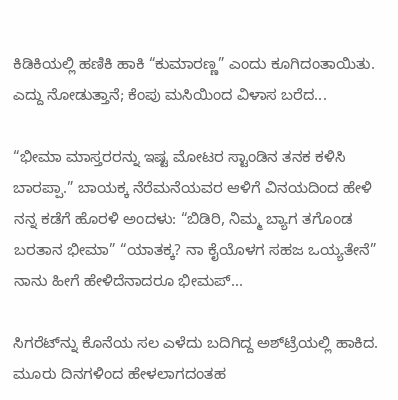ಕಿಡಿಕಿಯಲ್ಲಿ ಹಣಿಕಿ ಹಾಕಿ “ಕುಮಾರಣ್ಣ” ಎಂದು ಕೂಗಿದಂತಾಯಿತು. ಎದ್ದು ನೋಡುತ್ತಾನೆ; ಕೆಂಪು ಮಸಿಯಿಂದ ವಿಳಾಸ ಬರೆದ...

“ಭೀಮಾ ಮಾಸ್ತರರನ್ನು ಇಷ್ಟ ಮೋಟರ ಸ್ಟಾಂಡಿನ ತನಕ ಕಳಿಸಿ ಬಾರಪ್ಪಾ.” ಬಾಯಕ್ಕ ನೆರೆಮನೆಯವರ ಆಳಿಗೆ ವಿನಯದಿಂದ ಹೇಳಿ ನನ್ನ ಕಡೆಗೆ ಹೊರಳಿ ಅಂದಳು: “ಬಿಡಿರಿ, ನಿಮ್ಮ ಬ್ಯಾಗ ತಗೊಂಡ ಬರತಾನ ಭೀಮಾ” “ಯಾತಕ್ಕ? ನಾ ಕೈಯೊಳಗ ಸಹಜ ಒಯ್ಯತೇನೆ” ನಾನು ಹೀಗೆ ಹೇಳಿದೆನಾದರೂ ಭೀಮಪ್...

ಸಿಗರೆಟ್‌ನ್ನು ಕೊನೆಯ ಸಲ ಎಳೆದು ಬದಿಗಿದ್ದ ಅಶ್‌ಟ್ರೆಯಲ್ಲಿ ಹಾಕಿದ. ಮೂರು ದಿನಗಳಿಂದ ಹೇಳಲಾಗದಂತಹ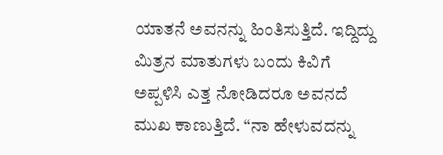ಯಾತನೆ ಅವನನ್ನು ಹಿಂತಿಸುತ್ತಿದೆ. ಇದ್ದಿದ್ದು ಮಿತ್ರನ ಮಾತುಗಳು ಬಂದು ಕಿವಿಗೆ ಅಪ್ಪಳಿಸಿ ಎತ್ತ ನೋಡಿದರೂ ಅವನದೆ ಮುಖ ಕಾಣುತ್ತಿದೆ. “ನಾ ಹೇಳುವದನ್ನು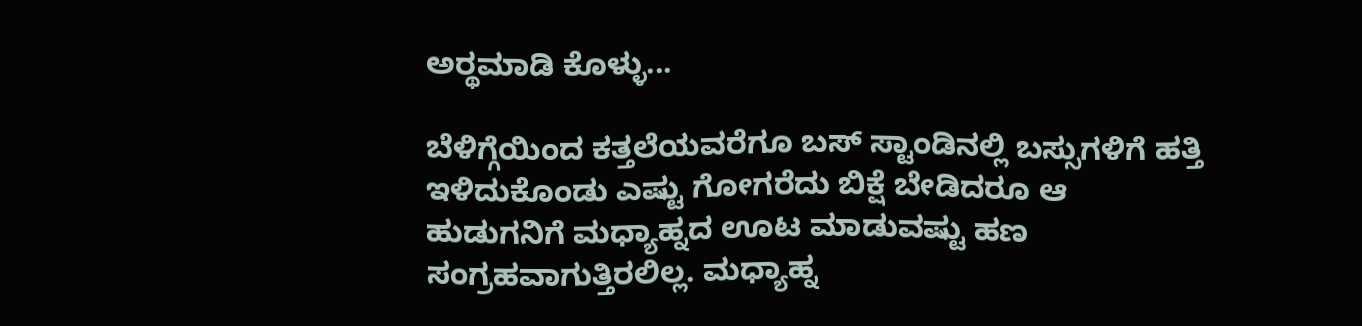ಅರ್‍ಥಮಾಡಿ ಕೊಳ್ಳು...

ಬೆಳಿಗ್ಗೆಯಿಂದ ಕತ್ತಲೆಯವರೆಗೂ ಬಸ್ ಸ್ಟಾಂಡಿನಲ್ಲಿ ಬಸ್ಸುಗಳಿಗೆ ಹತ್ತಿ ಇಳಿದುಕೊಂಡು ಎಷ್ಟು ಗೋಗರೆದು ಬಿಕ್ಷೆ ಬೇಡಿದರೂ ಆ ಹುಡುಗನಿಗೆ ಮಧ್ಯಾಹ್ನದ ಊಟ ಮಾಡುವಷ್ಟು ಹಣ ಸಂಗ್ರಹವಾಗುತ್ತಿರಲಿಲ್ಲ. ಮಧ್ಯಾಹ್ನ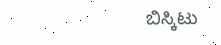ಬಿಸ್ಕಿಟು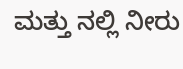ಮತ್ತು ನಲ್ಲಿ ನೀರು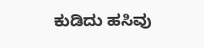ಕುಡಿದು ಹಸಿವು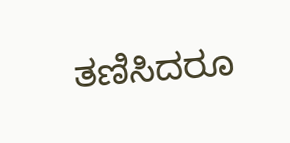ತಣಿಸಿದರೂ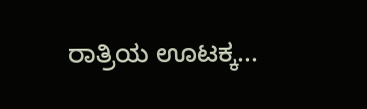ರಾತ್ರಿಯ ಊಟಕ್ಕ...